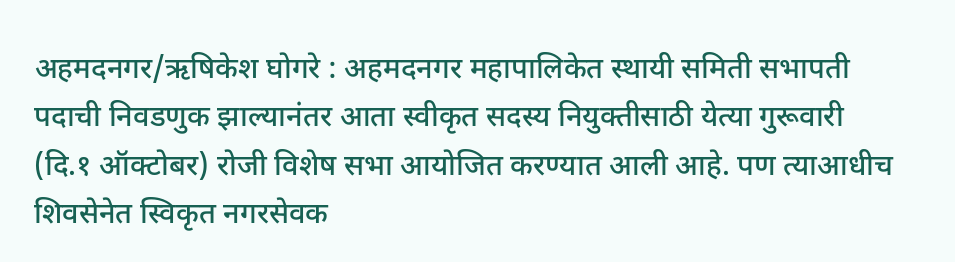अहमदनगर/ऋषिकेश घोगरे : अहमदनगर महापालिकेत स्थायी समिती सभापती पदाची निवडणुक झाल्यानंतर आता स्वीकृत सदस्य नियुक्तीसाठी येत्या गुरूवारी (दि.१ ऑक्टोबर) रोजी विशेष सभा आयोजित करण्यात आली आहे. पण त्याआधीच शिवसेनेत स्विकृत नगरसेवक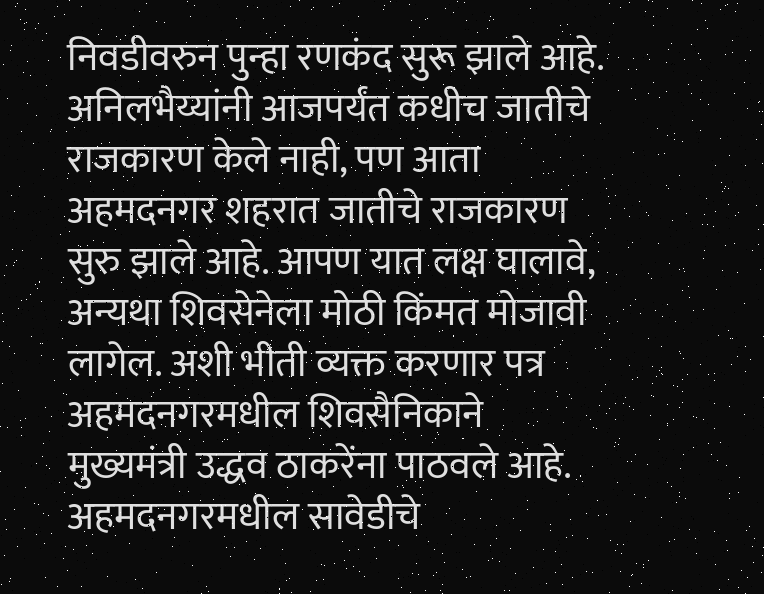निवडीवरुन पुन्हा रणकंद सुरू झाले आहे. अनिलभैय्यांनी आजपर्यंत कधीच जातीचे राजकारण केले नाही, पण आता अहमदनगर शहरात जातीचे राजकारण सुरु झाले आहे. आपण यात लक्ष घालावे, अन्यथा शिवसेनेला मोठी किंमत मोजावी लागेल. अशी भीती व्यक्त करणार पत्र अहमदनगरमधील शिवसैनिकाने मुख्यमंत्री उद्धव ठाकरेंना पाठवले आहे. अहमदनगरमधील सावेडीचे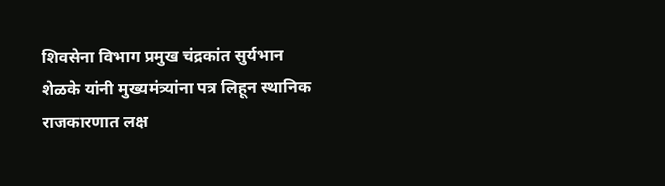शिवसेना विभाग प्रमुख चंद्रकांत सुर्यभान शेळके यांनी मुख्यमंत्र्यांना पत्र लिहून स्थानिक राजकारणात लक्ष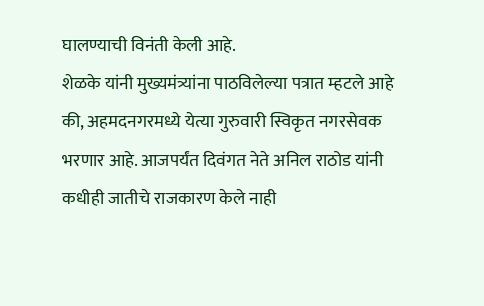घालण्याची विनंती केली आहे.
शेळके यांनी मुख्यमंत्र्यांना पाठविलेल्या पत्रात म्हटले आहे की, अहमदनगरमध्ये येत्या गुरुवारी स्विकृत नगरसेवक भरणार आहे. आजपर्यंत दिवंगत नेते अनिल राठोड यांनी कधीही जातीचे राजकारण केले नाही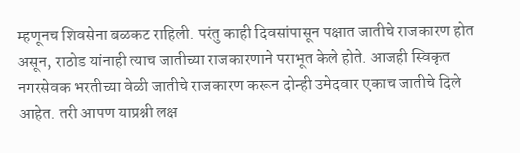म्हणूनच शिवसेना बळकट राहिली. परंतु काही दिवसांपासून पक्षात जातीचे राजकारण होत असून, राठोड यांनाही त्याच जातीच्या राजकारणाने पराभूत केले होते. आजही स्विकृत नगरसेवक भरतीच्या वेळी जातीचे राजकारण करून दोन्ही उमेदवार एकाच जातीचे दिले आहेत. तरी आपण याप्रश्नी लक्ष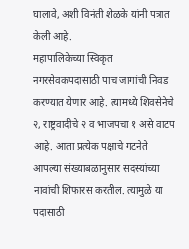घालावे, अशी विनंती शेळके यांनी पत्रात केली आहे.
महापालिकेच्या स्विकृत नगरसेवकपदासाठी पाच जागांची निवड करण्यात येणार आहे. त्यामध्ये शिवसेनेचे २, राष्ट्रवादीचे २ व भाजपचा १ असे वाटप आहे. आता प्रत्येक पक्षाचे गटनेते आपल्या संख्याबळानुसार सदस्यांच्या नावांची शिफारस करतील. त्यामुळे या पदासाठी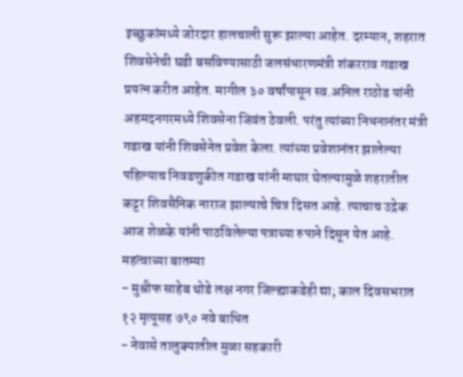इच्छुकांमध्ये जोरदार हालचाली सुरू झाल्या आहेत. दरम्यान, शहरात शिवसेनेची घडी बसविण्यासाठी जलसंधारणमंत्री शंकरराव गडाख प्रयत्न करीत आहेत. मागील ३० वर्षांपासून स्व.अनिल राठोड यांनी अहमदनगरमध्ये शिवसेना जिवंत ठेवली. परंतु त्यांच्या निधनानंतर मंत्री गडाख यांनी शिवसेनेत प्रवेश केला. त्यांच्या प्रवेशानंतर झालेल्या पहिल्याच निवडणुकीत गडाख यांनी माघार घेतल्यामुळे शहरातील कट्टर शिवसैनिक नाराज झाल्याचे चित्र दिसत आहे. त्याचाच उद्रेक आज शेळके यांनी पाठविलेल्या पत्राच्या रुपाने दिसून येत आहे.
महत्वाच्या बातम्या
- मुश्रीफ साहेब थोडे लक्ष नगर जिल्ह्याकडेही द्या; काल दिवसभरात १२ मृत्यूसह ७९० नवे बाधित
- नेवासे तालुक्यातील मुळा सहकारी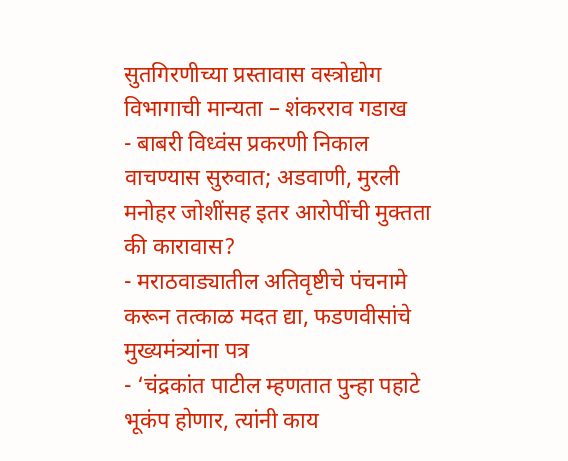सुतगिरणीच्या प्रस्तावास वस्त्रोद्योग विभागाची मान्यता – शंकरराव गडाख
- बाबरी विध्वंस प्रकरणी निकाल वाचण्यास सुरुवात; अडवाणी, मुरली मनोहर जोशींसह इतर आरोपींची मुक्तता की कारावास?
- मराठवाड्यातील अतिवृष्टीचे पंचनामे करून तत्काळ मदत द्या, फडणवीसांचे मुख्यमंत्र्यांना पत्र
- ‘चंद्रकांत पाटील म्हणतात पुन्हा पहाटे भूकंप होणार, त्यांनी काय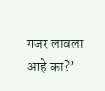गजर लावला आहे का?’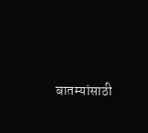बातम्यांसाठी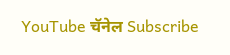YouTube चॅनेल Subscribe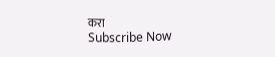करा
Subscribe Now